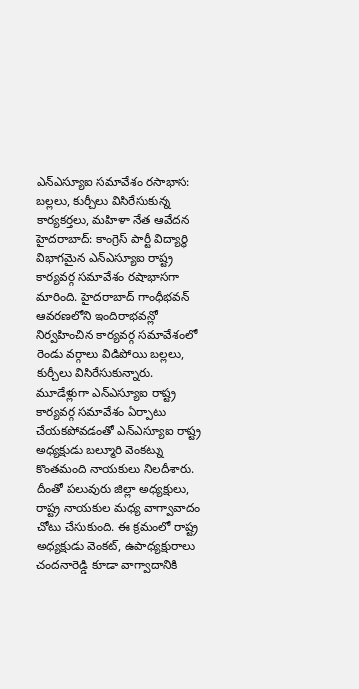ఎన్ఎస్యూఐ సమావేశం రసాభాస: బల్లలు, కుర్చీలు విసిరేసుకున్న కార్యకర్తలు, మహిళా నేత ఆవేదన
హైదరాబాద్: కాంగ్రెస్ పార్టీ విద్యార్థి విభాగమైన ఎన్ఎస్యూఐ రాష్ట్ర కార్యవర్గ సమావేశం రషాభాసగా మారింది. హైదరాబాద్ గాంధీభవన్ ఆవరణలోని ఇందిరాభవన్లో నిర్వహించిన కార్యవర్గ సమావేశంలో రెండు వర్గాలు విడిపోయి బల్లలు, కుర్చీలు విసిరేసుకున్నారు.
మూడేళ్లుగా ఎన్ఎస్యూఐ రాష్ట్ర కార్యవర్గ సమావేశం ఏర్పాటు చేయకపోవడంతో ఎన్ఎస్యూఐ రాష్ట్ర అధ్యక్షుడు బల్మూరి వెంకట్ను కొంతమంది నాయకులు నిలదీశారు. దీంతో పలువురు జిల్లా అధ్యక్షులు, రాష్ట్ర నాయకుల మధ్య వాగ్వావాదం చోటు చేసుకుంది. ఈ క్రమంలో రాష్ట్ర అధ్యక్షుడు వెంకట్, ఉపాధ్యక్షురాలు చందనారెడ్డి కూడా వాగ్వాదానికి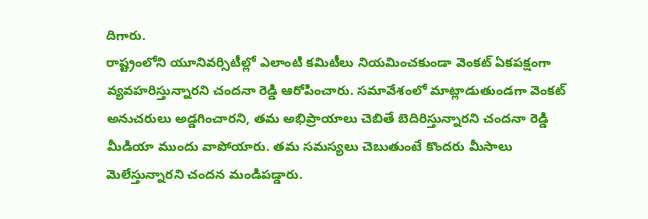దిగారు.
రాష్ట్రంలోని యూనివర్సిటీల్లో ఎలాంటి కమిటీలు నియమించకుండా వెంకట్ ఏకపక్షంగా వ్యవహరిస్తున్నారని చందనా రెడ్డి ఆరోపించారు. సమావేశంలో మాట్లాడుతుండగా వెంకట్ అనుచరులు అడ్డగించారని, తమ అభిప్రాయాలు చెబితే బెదిరిస్తున్నారని చందనా రెడ్డి మీడియా ముందు వాపోయారు. తమ సమస్యలు చెబుతుంటే కొందరు మీసాలు మెలేస్తున్నారని చందన మండిపడ్డారు.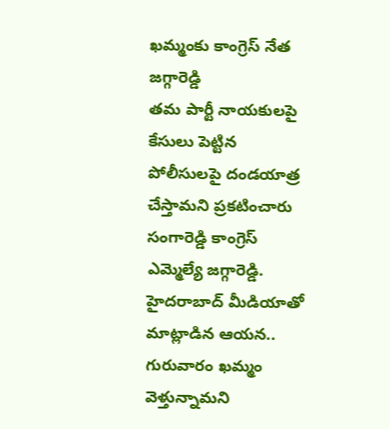ఖమ్మంకు కాంగ్రెస్ నేత జగ్గారెడ్డి
తమ పార్టీ నాయకులపై కేసులు పెట్టిన పోలీసులపై దండయాత్ర చేస్తామని ప్రకటించారు సంగారెడ్డి కాంగ్రెస్ ఎమ్మెల్యే జగ్గారెడ్డి. హైదరాబాద్ మీడియాతో మాట్లాడిన ఆయన.. గురువారం ఖమ్మం వెళ్తున్నామని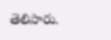తెలిపారు.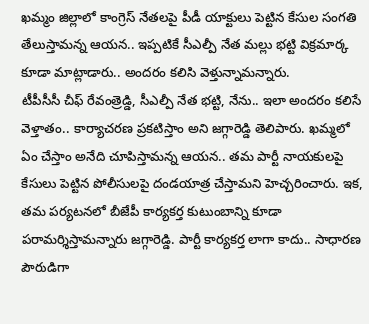ఖమ్మం జిల్లాలో కాంగ్రెస్ నేతలపై పీడీ యాక్టులు పెట్టిన కేసుల సంగతి తేలుస్తామన్న ఆయన.. ఇప్పటికే సీఎల్పీ నేత మల్లు భట్టి విక్రమార్క కూడా మాట్లాడారు.. అందరం కలిసి వెళ్తున్నామన్నారు.
టీపీసీసీ చీఫ్ రేవంత్రెడ్డి, సీఎల్పీ నేత భట్టి, నేను.. ఇలా అందరం కలిసే వెళ్తాతం.. కార్యాచరణ ప్రకటిస్తాం అని జగ్గారెడ్డి తెలిపారు. ఖమ్మలో ఏం చేస్తాం అనేది చూపిస్తామన్న ఆయన.. తమ పార్టీ నాయకులపై కేసులు పెట్టిన పోలీసులపై దండయాత్ర చేస్తామని హెచ్చరించారు. ఇక, తమ పర్యటనలో బీజేపీ కార్యకర్త కుటుంబాన్ని కూడా పరామర్శిస్తామన్నారు జగ్గారెడ్డి. పార్టీ కార్యకర్త లాగా కాదు.. సాధారణ పౌరుడిగా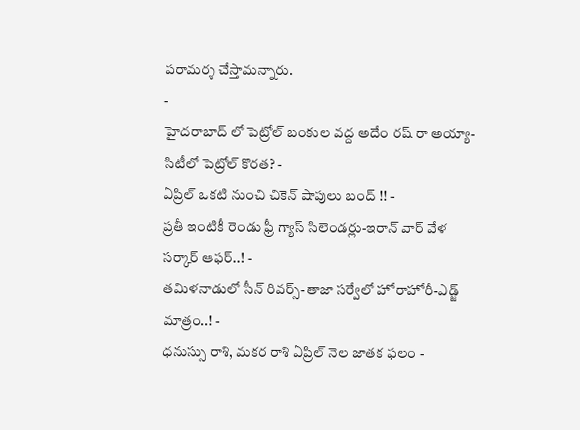పరామర్శ చేస్తామన్నారు.
-
హైదరాబాద్ లో పెట్రోల్ బంకుల వద్ద అదేం రష్ రా అయ్యా- సిటీలో పెట్రోల్ కొరత? -
ఏప్రిల్ ఒకటి నుంచి చికెన్ షాపులు బంద్ !! -
ప్రతీ ఇంటికీ రెండు ఫ్రీ గ్యాస్ సిలెండర్లు-ఇరాన్ వార్ వేళ సర్కార్ ఆఫర్..! -
తమిళనాడులో సీన్ రివర్స్-తాజా సర్వేలో హోరాహోరీ-ఎడ్జ్ మాత్రం..! -
ధనుస్సు రాశి, మకర రాశి ఏప్రిల్ నెల జాతక ఫలం -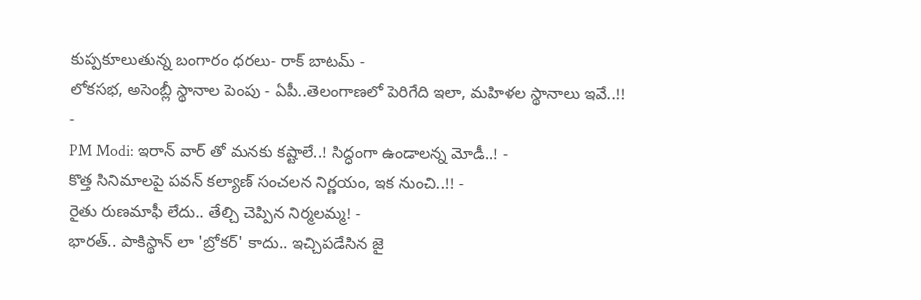కుప్పకూలుతున్న బంగారం ధరలు- రాక్ బాటమ్ -
లోకసభ, అసెంబ్లీ స్థానాల పెంపు - ఏపీ..తెలంగాణలో పెరిగేది ఇలా, మహిళల స్థానాలు ఇవే..!! -
PM Modi: ఇరాన్ వార్ తో మనకు కష్టాలే..! సిద్ధంగా ఉండాలన్న మోడీ..! -
కొత్త సినిమాలపై పవన్ కల్యాణ్ సంచలన నిర్ణయం, ఇక నుంచి..!! -
రైతు రుణమాఫీ లేదు.. తేల్చి చెప్పిన నిర్మలమ్మ! -
భారత్.. పాకిస్థాన్ లా 'బ్రోకర్' కాదు.. ఇచ్చిపడేసిన జై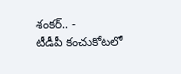శంకర్.. -
టీడీపీ కంచుకోటలో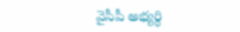వైసీపీ అభ్యర్ధి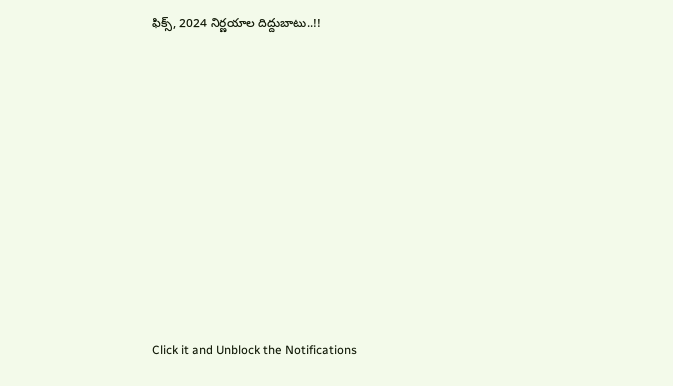ఫిక్స్, 2024 నిర్ణయాల దిద్దుబాటు..!!












Click it and Unblock the Notifications